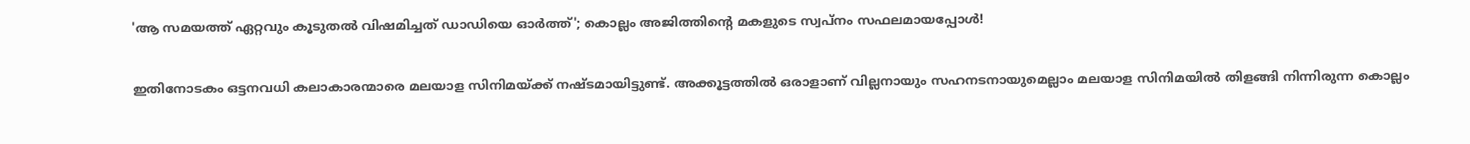'ആ സമയത്ത് ഏറ്റവും കൂടുതൽ വിഷമിച്ചത് ഡാഡിയെ ഓർത്ത്'; കൊല്ലം അജിത്തിന്റെ മകളുടെ സ്വപ്നം സഫലമായപ്പോൾ‌!

ഇതിനോടകം ഒട്ടനവധി കലാകാരന്മാരെ മലയാള സിനിമയ്ക്ക് നഷ്ടമായിട്ടുണ്ട്. അക്കൂട്ടത്തിൽ ഒരാളാണ് വില്ലനായും സഹനടനായുമെല്ലാം മലയാള സിനിമയിൽ തിളങ്ങി നിന്നിരുന്ന കൊല്ലം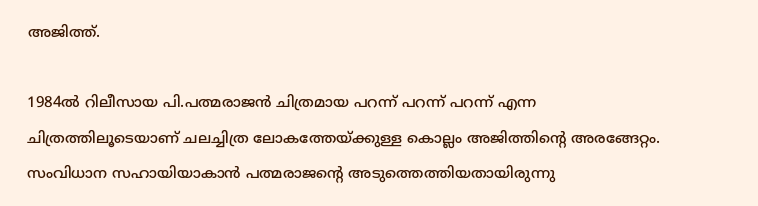അജിത്ത്.

1984ൽ റിലീസായ പി.പത്മരാജൻ ചിത്രമായ പറന്ന് പറന്ന് പറന്ന് എന്ന ചിത്രത്തിലൂടെയാണ് ചലച്ചിത്ര ലോകത്തേയ്ക്കുള്ള കൊല്ലം അജിത്തിന്റെ അരങ്ങേറ്റം. സംവിധാന സഹായിയാകാൻ പത്മരാജന്റെ അടുത്തെത്തിയതായിരുന്നു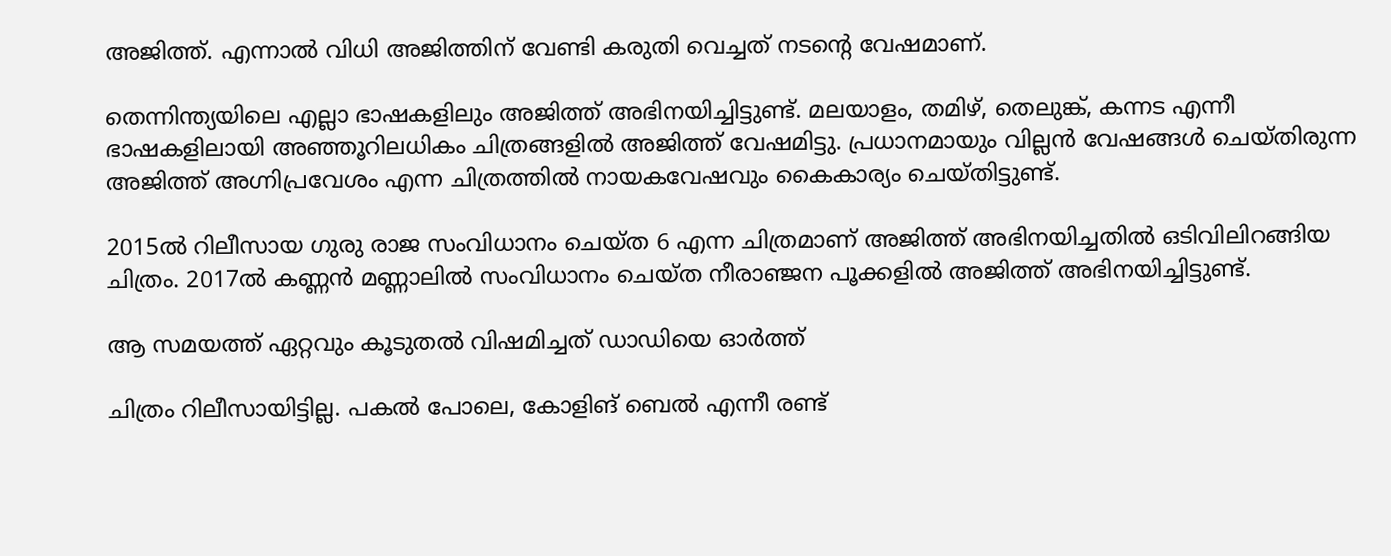അജിത്ത്. എന്നാൽ വിധി അജിത്തിന് വേണ്ടി കരുതി വെച്ചത് നടന്റെ വേഷമാണ്.

തെന്നിന്ത്യയിലെ എല്ലാ ഭാഷകളിലും അജിത്ത് അഭിനയിച്ചിട്ടുണ്ട്. മലയാളം, തമിഴ്, തെലുങ്ക്, കന്നട എന്നീ ഭാഷകളിലായി അഞ്ഞൂറിലധികം ചിത്രങ്ങളിൽ അജിത്ത് വേഷമിട്ടു. പ്രധാനമായും വില്ലൻ വേഷങ്ങൾ ചെയ്തിരുന്ന അജിത്ത് അഗ്നിപ്രവേശം എന്ന ചിത്രത്തിൽ നായകവേഷവും കൈകാര്യം ചെയ്തിട്ടുണ്ട്.

2015ൽ റിലീസായ ഗുരു രാജ സംവിധാനം ചെയ്ത 6 എന്ന ചിത്രമാണ് അജിത്ത് അഭിനയിച്ചതിൽ ഒടിവിലിറങ്ങിയ ചിത്രം. 2017ൽ കണ്ണൻ മണ്ണാലിൽ സംവിധാനം ചെയ്ത നീരാഞ്ജന പൂക്കളിൽ അജിത്ത് അഭിനയിച്ചിട്ടുണ്ട്.

ആ സമയത്ത് ഏറ്റവും കൂടുതൽ വിഷമിച്ചത് ഡാഡിയെ ഓർത്ത്

ചിത്രം റിലീസായിട്ടില്ല. പകൽ പോലെ, കോളിങ് ബെൽ എന്നീ രണ്ട്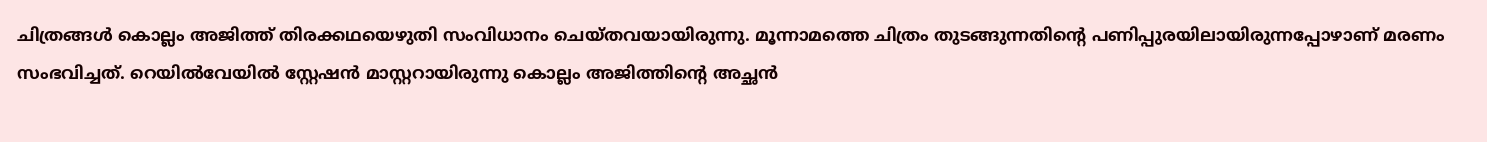ചിത്രങ്ങൾ കൊല്ലം അജിത്ത് തിരക്കഥയെഴുതി സംവിധാനം ചെയ്തവയായിരുന്നു. മൂന്നാമത്തെ ചിത്രം തുടങ്ങുന്നതിന്റെ പണിപ്പുരയിലായിരുന്നപ്പോഴാണ് മരണം സംഭവിച്ചത്. റെയില്‍വേയിൽ സ്റ്റേഷൻ മാസ്റ്ററായിരുന്നു കൊല്ലം അജിത്തിന്റെ അച്ഛൻ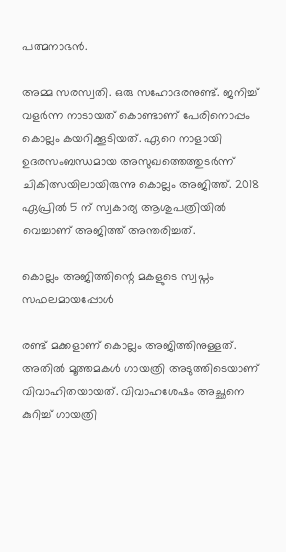പത്മനാഭന്‍.

അമ്മ സരസ്വതി. ഒരു സഹോദരനുണ്ട്. ജനിച്ച് വളർന്ന നാടായത് കൊണ്ടാണ് പേരിനൊപ്പം കൊല്ലം കയറിക്കൂടിയത്. ഏറെ നാളായി ഉദരസംബന്ധമായ അസുഖത്തെത്തുടർന്ന് ചികിത്സയിലായിരുന്നു കൊല്ലം അജിത്ത്. 2018 ഏപ്രിൽ 5 ന് സ്വകാര്യ ആശുപത്രിയിൽ വെച്ചാണ് അജിത്ത് അന്തരിച്ചത്.

കൊല്ലം അജിത്തിന്റെ മകളുടെ സ്വപ്നം സഫലമായപ്പോൾ‌

രണ്ട് മക്കളാണ് കൊല്ലം അജിത്തിനുള്ളത്. അതിൽ മൂത്തമകൾ ഗായത്രി അടുത്തിടെയാണ് വിവാഹിതയായത്. വിവാഹശേഷം അച്ഛനെ കുറിച്ച് ഗായത്രി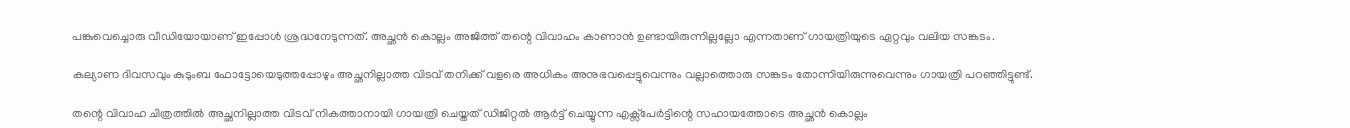പങ്കുവെച്ചൊരു വീഡിയോയാണ് ഇപ്പോൾ ശ്രദ്ധനേടുന്നത്. അച്ഛൻ കൊല്ലം അജിത്ത് തന്റെ വിവാഹം കാണാൻ ഉണ്ടായിരുന്നില്ലല്ലോ എന്നതാണ് ഗായത്രിയുടെ ഏറ്റവും വലിയ സങ്കടം.

കല്യാണ ദിവസവും കുടുംബ ഫോട്ടോയെടുത്തപ്പോഴും അച്ഛനില്ലാത്ത വിടവ് തനിക്ക് വളരെ അധികം അനുഭവപ്പെട്ടുവെന്നും വല്ലാത്തൊരു സങ്കടം തോന്നിയിരുന്നുവെന്നും ഗായത്രി പറഞ്ഞിട്ടുണ്ട്.

തന്റെ വിവാഹ ചിത്രത്തിൽ അച്ഛനില്ലാത്ത വിടവ് നികത്താനായി ഗായത്രി ചെയ്തത് ഡിജിറ്റൽ‌ ആർട്ട് ചെയ്യുന്ന എക്സ്പേർട്ടിന്റെ സഹായത്തോടെ അച്ഛൻ കൊല്ലം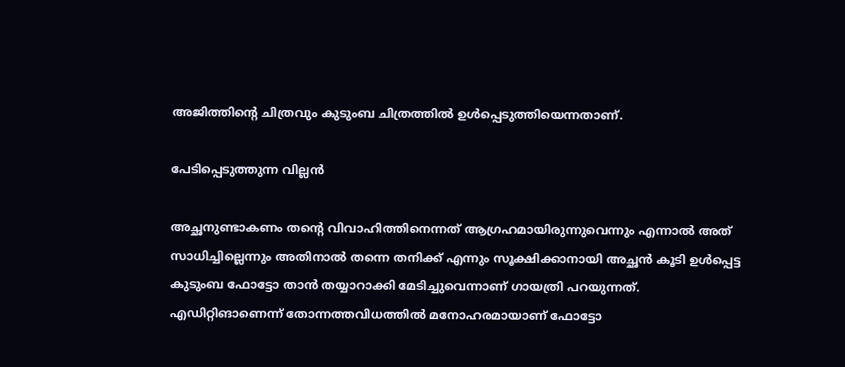അജിത്തിന്റെ ചിത്രവും കുടുംബ ചിത്രത്തിൽ ഉൾപ്പെടുത്തിയെന്നതാണ്.

പേടിപ്പെടുത്തുന്ന വില്ലൻ

അച്ഛനുണ്ടാകണം തന്റെ വിവാഹിത്തിനെന്നത് ആഗ്രഹമായിരുന്നുവെന്നും എന്നാൽ അത് സാധിച്ചില്ലെന്നും അതിനാൽ തന്നെ തനിക്ക് എന്നും സൂക്ഷിക്കാനായി അച്ഛൻ കൂടി ഉൾപ്പെട്ട കുടുംബ ഫോട്ടോ താൻ തയ്യാറാക്കി മേടിച്ചുവെന്നാണ് ഗായത്രി പറയുന്നത്. എഡിറ്റിങാണെന്ന് തോന്നത്തവിധത്തിൽ മനോഹരമായാണ് ഫോട്ടോ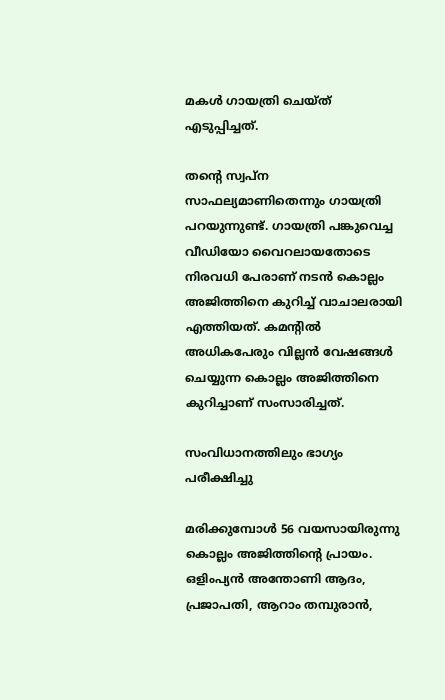മകൾ ഗായത്രി ചെയ്ത് എടുപ്പിച്ചത്.

തന്റെ സ്വപ്ന സാഫല്യമാണിതെന്നും ഗായത്രി പറയുന്നുണ്ട്. ഗായത്രി പങ്കുവെച്ച വീഡിയോ വൈറലായതോടെ നിരവധി പേരാണ് നടൻ കൊല്ലം അജിത്തിനെ കുറിച്ച് വാചാലരായി എത്തിയത്. കമന്റിൽ അധികപേരും വില്ലൻ വേഷങ്ങൾ ചെയ്യുന്ന കൊല്ലം അജിത്തിനെ കുറിച്ചാണ് സംസാരിച്ചത്.

സംവിധാനത്തിലും ഭാഗ്യം പരീക്ഷിച്ചു

മരിക്കുമ്പോൾ 56 വയസായിരുന്നു കൊല്ലം അജിത്തിന്റെ പ്രായം. ഒളിംപ്യൻ അന്തോണി ആദം, പ്രജാപതി, ആറാം തമ്പുരാൻ,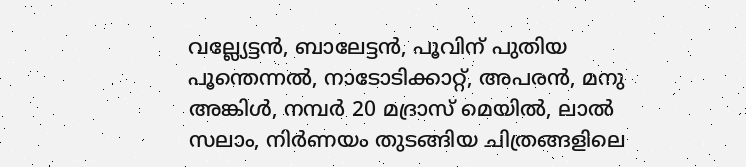വല്ല്യേട്ടൻ, ബാലേട്ടൻ, പൂവിന് പുതിയ പൂന്തെന്നൽ, നാടോടിക്കാറ്റ്, അപരൻ, മനു അങ്കിൾ, നമ്പർ 20 മദ്രാസ് മെയിൽ, ലാൽ സലാം, നിർണയം തുടങ്ങിയ ചിത്രങ്ങളിലെ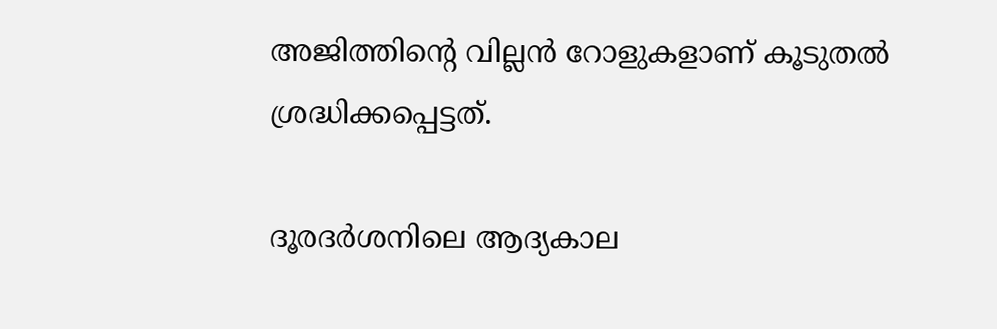അജിത്തിന്റെ വില്ലൻ റോളുകളാണ് കൂടുതൽ ശ്രദ്ധിക്കപ്പെട്ടത്.

ദൂരദര്‍ശനിലെ ആദ്യകാല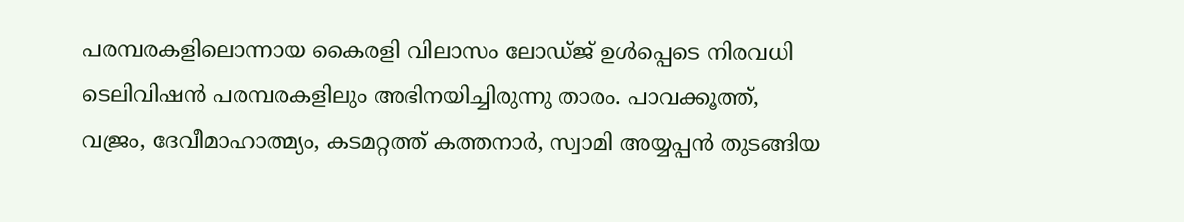പരമ്പരകളിലൊന്നായ കൈരളി വിലാസം ലോഡ്ജ് ഉൾപ്പെടെ നിരവധി ടെലിവിഷൻ പരമ്പരകളിലും അഭിനയിച്ചിരുന്നു താരം. പാവക്കൂത്ത്, വജ്രം, ദേവീമാഹാത്മ്യം, കടമറ്റത്ത് കത്തനാർ, സ്വാമി അയ്യപ്പൻ തുടങ്ങിയ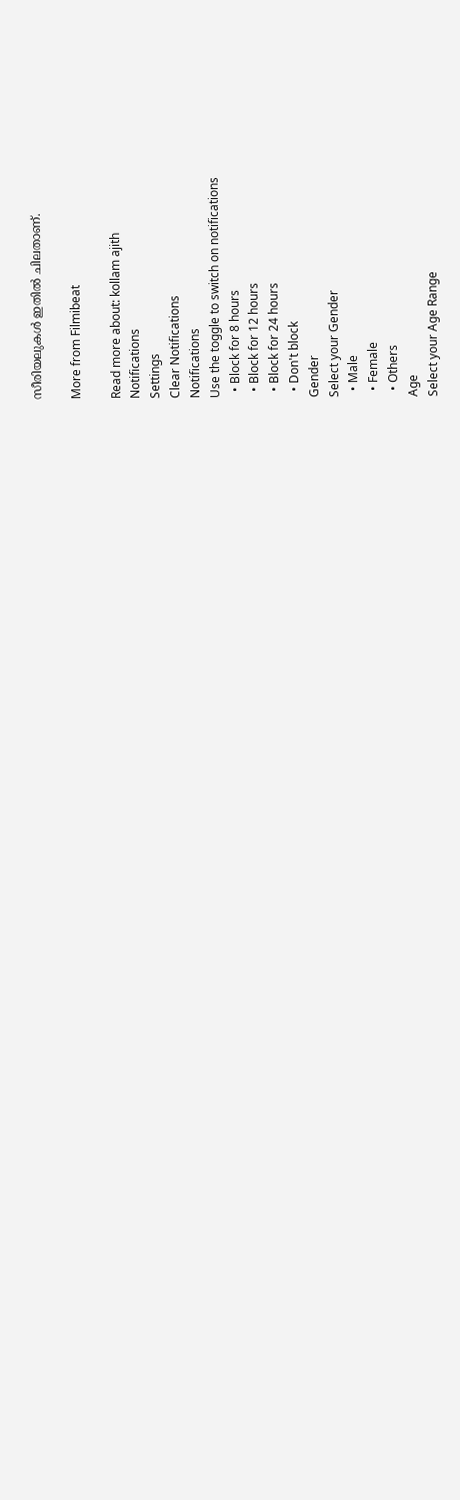സീരിയലുകൾ ഇതിൽ ചിലതാണ്.

More from Filmibeat

Read more about: kollam ajith
Notifications
Settings
Clear Notifications
Notifications
Use the toggle to switch on notifications
  • Block for 8 hours
  • Block for 12 hours
  • Block for 24 hours
  • Don't block
Gender
Select your Gender
  • Male
  • Female
  • Others
Age
Select your Age Range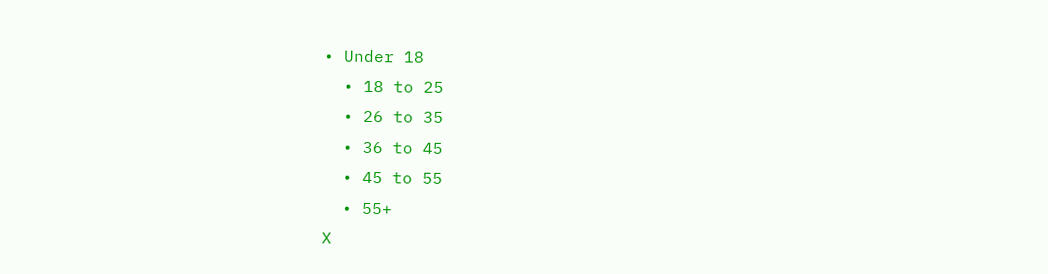• Under 18
  • 18 to 25
  • 26 to 35
  • 36 to 45
  • 45 to 55
  • 55+
X